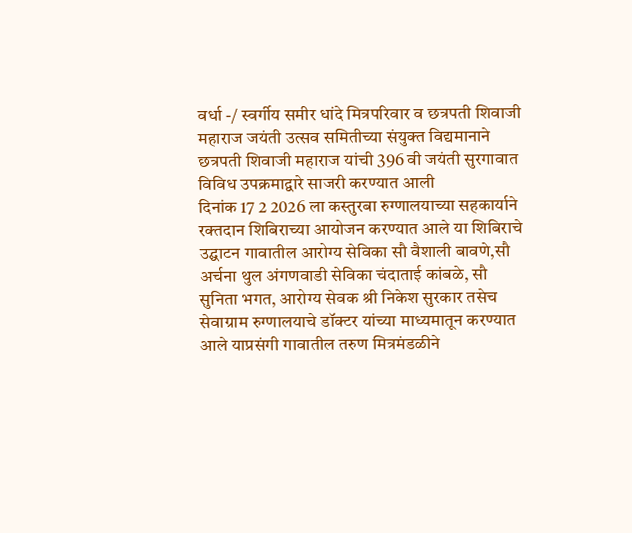वर्धा -/ स्वर्गीय समीर धांदे मित्रपरिवार व छत्रपती शिवाजी महाराज जयंती उत्सव समितीच्या संयुक्त विद्यमानाने छत्रपती शिवाजी महाराज यांची 396 वी जयंती सुरगावात विविध उपक्रमाद्वारे साजरी करण्यात आली
दिनांक 17 2 2026 ला कस्तुरबा रुग्णालयाच्या सहकार्याने रक्तदान शिबिराच्या आयोजन करण्यात आले या शिबिराचे उद्घाटन गावातील आरोग्य सेविका सौ वैशाली बावणे,सौ अर्चना थुल अंगणवाडी सेविका चंदाताई कांबळे, सौ सुनिता भगत, आरोग्य सेवक श्री निकेश सुरकार तसेच सेवाग्राम रुग्णालयाचे डॉक्टर यांच्या माध्यमातून करण्यात आले याप्रसंगी गावातील तरुण मित्रमंडळीने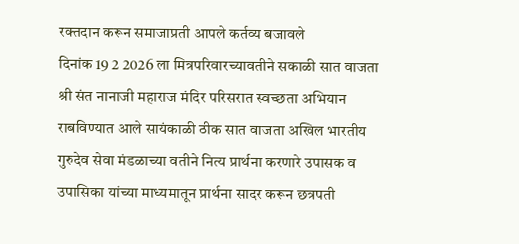रक्तदान करून समाजाप्रती आपले कर्तव्य बजावले
दिनांक 19 2 2026 ला मित्रपरिवारच्यावतीने सकाळी सात वाजता श्री संत नानाजी महाराज मंदिर परिसरात स्वच्छता अभियान राबविण्यात आले सायंकाळी ठीक सात वाजता अखिल भारतीय गुरुदेव सेवा मंडळाच्या वतीने नित्य प्रार्थना करणारे उपासक व उपासिका यांच्या माध्यमातून प्रार्थना सादर करून छत्रपती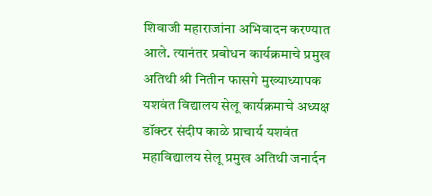शिवाजी महाराजांना अभिवादन करण्यात आले. त्यानंतर प्रबोधन कार्यक्रमाचे प्रमुख अतिथी श्री नितीन फासगे मुख्याध्यापक यशवंत विद्यालय सेलू कार्यक्रमाचे अध्यक्ष डॉक्टर संदीप काळे प्राचार्य यशवंत महाविद्यालय सेलू प्रमुख अतिथी जनार्दन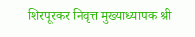शिरपूरकर निवृत्त मुख्याध्यापक श्री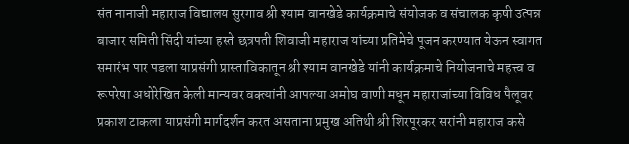संत नानाजी महाराज विद्यालय सुरगाव श्री श्याम वानखेडे कार्यक्रमाचे संयोजक व संचालक कृषी उत्पन्न बाजार समिती सिंदी यांच्या हस्ते छत्रपती शिवाजी महाराज यांच्या प्रतिमेचे पूजन करण्यात येऊन स्वागत समारंभ पार पडला याप्रसंगी प्रास्ताविकातून श्री श्याम वानखेडे यांनी कार्यक्रमाचे नियोजनाचे महत्त्व व रूपरेषा अधोरेखित केली मान्यवर वक्त्यांनी आपल्या अमोघ वाणी मधून महाराजांच्या विविध पैलूवर प्रकाश टाकला याप्रसंगी मार्गदर्शन करत असताना प्रमुख अतिथी श्री शिरपूरकर सरांनी महाराज कसे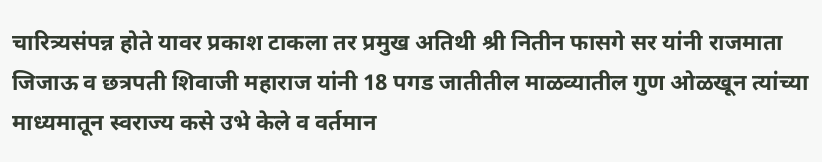चारित्र्यसंपन्न होते यावर प्रकाश टाकला तर प्रमुख अतिथी श्री नितीन फासगे सर यांनी राजमाता जिजाऊ व छत्रपती शिवाजी महाराज यांनी 18 पगड जातीतील माळव्यातील गुण ओळखून त्यांच्या माध्यमातून स्वराज्य कसे उभे केले व वर्तमान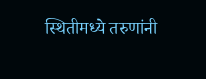स्थितीमध्ये तरुणांनी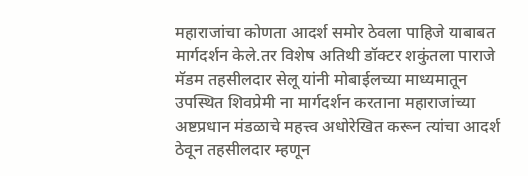महाराजांचा कोणता आदर्श समोर ठेवला पाहिजे याबाबत मार्गदर्शन केले.तर विशेष अतिथी डॉक्टर शकुंतला पाराजे मॅडम तहसीलदार सेलू यांनी मोबाईलच्या माध्यमातून उपस्थित शिवप्रेमी ना मार्गदर्शन करताना महाराजांच्या अष्टप्रधान मंडळाचे महत्त्व अधोरेखित करून त्यांचा आदर्श ठेवून तहसीलदार म्हणून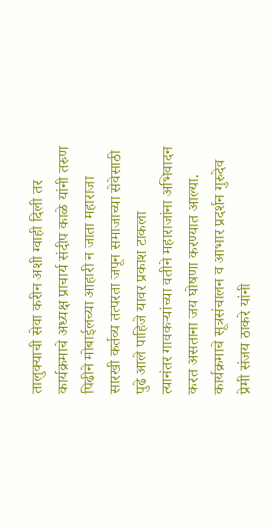तालुक्याची सेवा करीन अशी ग्वाही दिली तर कार्यक्रमाचे अध्यक्ष प्राचार्य संदीप काळे यांनी तरुण पिढीने मोबाईलच्या आहारी न जाता महाराजा सारखी कर्तव्य तत्परता जपून समाजाच्या सेवेसाठी पुढे आले पाहिजे यावर प्रकाश टाकला
त्यानंतर गावकऱ्यांच्या वतीने महाराजांना अभिवादन करत असताना जय घोषणा करण्यात आल्या. कार्यक्रमाचे सूत्रसंचालन व आभार प्रदर्शन गुरुदेव प्रेमी संजय ठाकरे यांनी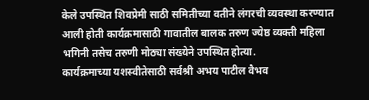केले उपस्थित शिवप्रेमी साठी समितीच्या वतीने लंगरची व्यवस्था करण्यात आली होती कार्यक्रमासाठी गावातील बालक तरुण ज्येष्ठ व्यक्ती महिला भगिनी तसेच तरुणी मोठ्या संख्येने उपस्थित होत्या.
कार्यक्रमाच्या यशस्वीतेसाठी सर्वश्री अभय पाटील वैभव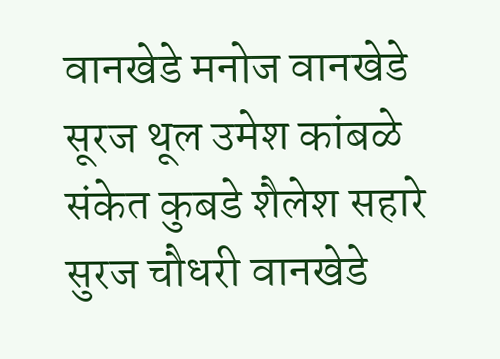वानखेडे मनोज वानखेडे सूरज थूल उमेश कांबळे संकेत कुबडे शैलेश सहारे सुरज चौधरी वानखेडे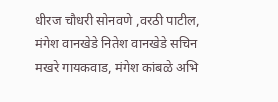धीरज चौधरी सोनवणे ,वरठी पाटील, मंगेश वानखेडे नितेश वानखेडे सचिन मखरे गायकवाड, मंगेश कांबळे अभि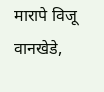मारापे विजू वानखेडे,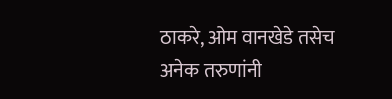ठाकरे, ओम वानखेडे तसेच अनेक तरुणांनी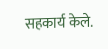सहकार्य केले.